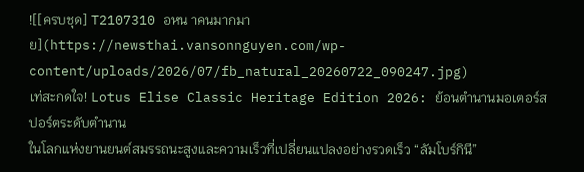![[ครบชุด] T2107310 อหน าคนมากมาย](https://newsthai.vansonnguyen.com/wp-content/uploads/2026/07/fb_natural_20260722_090247.jpg)
เท่สะกดใจ! Lotus Elise Classic Heritage Edition 2026: ย้อนตำนานมอเตอร์สปอร์ตระดับตำนาน
ในโลกแห่งยานยนต์สมรรถนะสูงและความเร็วที่เปลี่ยนแปลงอย่างรวดเร็ว “ลัมโบร์กินี”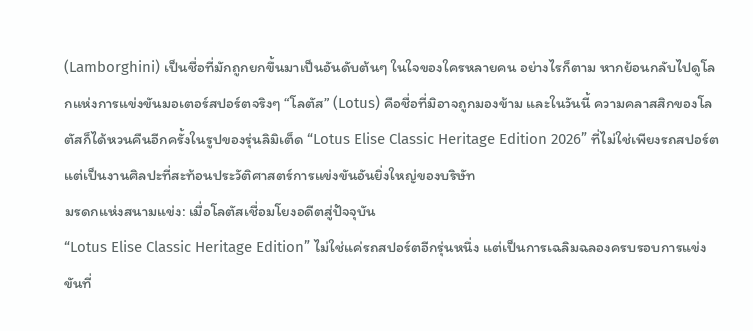(Lamborghini) เป็นชื่อที่มักถูกยกขึ้นมาเป็นอันดับต้นๆ ในใจของใครหลายคน อย่างไรก็ตาม หากย้อนกลับไปดูโลกแห่งการแข่งขันมอเตอร์สปอร์ตจริงๆ “โลตัส” (Lotus) คือชื่อที่มิอาจถูกมองข้าม และในวันนี้ ความคลาสสิกของโลตัสก็ได้หวนคืนอีกครั้งในรูปของรุ่นลิมิเต็ด “Lotus Elise Classic Heritage Edition 2026” ที่ไม่ใช่เพียงรถสปอร์ต แต่เป็นงานศิลปะที่สะท้อนประวัติศาสตร์การแข่งขันอันยิ่งใหญ่ของบริษัท
มรดกแห่งสนามแข่ง: เมื่อโลตัสเชื่อมโยงอดีตสู่ปัจจุบัน
“Lotus Elise Classic Heritage Edition” ไม่ใช่แค่รถสปอร์ตอีกรุ่นหนึ่ง แต่เป็นการเฉลิมฉลองครบรอบการแข่งขันที่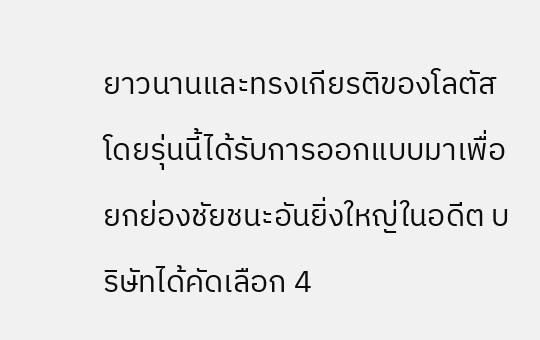ยาวนานและทรงเกียรติของโลตัส โดยรุ่นนี้ได้รับการออกแบบมาเพื่อยกย่องชัยชนะอันยิ่งใหญ่ในอดีต บริษัทได้คัดเลือก 4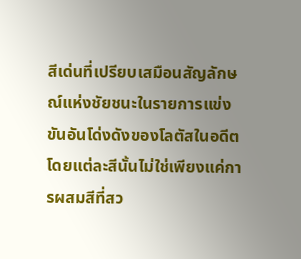สีเด่นที่เปรียบเสมือนสัญลักษณ์แห่งชัยชนะในรายการแข่งขันอันโด่งดังของโลตัสในอดีต โดยแต่ละสีนั้นไม่ใช่เพียงแค่การผสมสีที่สว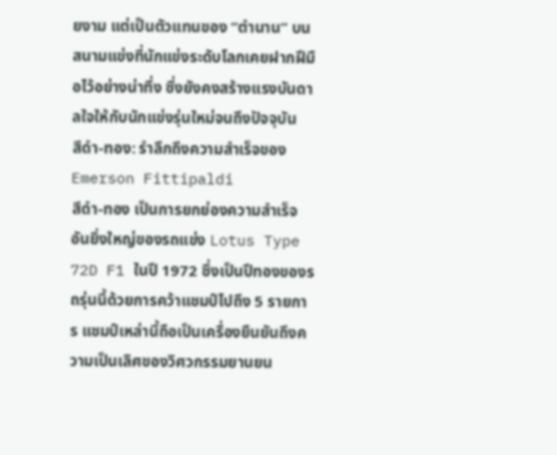ยงาม แต่เป็นตัวแทนของ “ตำนาน” บนสนามแข่งที่นักแข่งระดับโลกเคยฝากฝีมือไว้อย่างน่าทึ่ง ซึ่งยังคงสร้างแรงบันดาลใจให้กับนักแข่งรุ่นใหม่จนถึงปัจจุบัน
สีดำ-ทอง: รำลึกถึงความสำเร็จของ Emerson Fittipaldi
สีดำ-ทอง เป็นการยกย่องความสำเร็จอันยิ่งใหญ่ของรถแข่ง Lotus Type 72D F1 ในปี 1972 ซึ่งเป็นปีทองของรถรุ่นนี้ด้วยการคว้าแชมป์ไปถึง 5 รายการ แชมป์เหล่านี้ถือเป็นเครื่องยืนยันถึงความเป็นเลิศของวิศวกรรมยานยน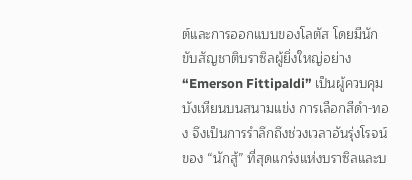ต์และการออกแบบของโลตัส โดยมีนักขับสัญชาติบราซิลผู้ยิ่งใหญ่อย่าง “Emerson Fittipaldi” เป็นผู้ควบคุมบังเหียนบนสนามแข่ง การเลือกสีดำ-ทอง จึงเป็นการรำลึกถึงช่วงเวลาอันรุ่งโรจน์ของ “นักสู้” ที่สุดแกร่งแห่งบราซิลและบ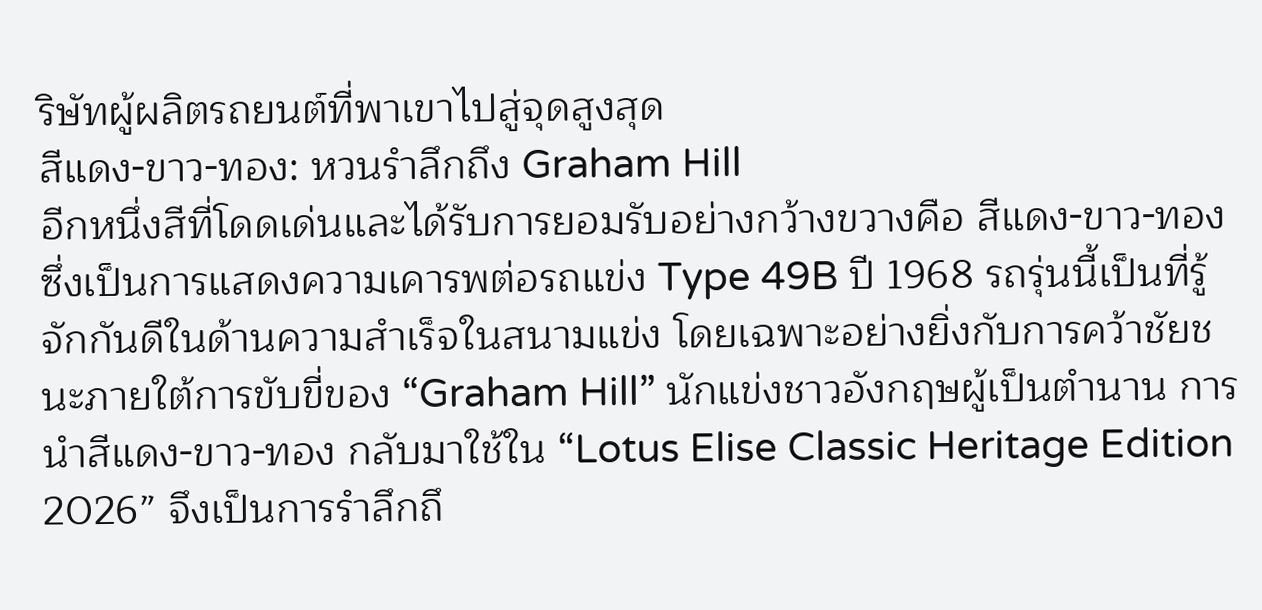ริษัทผู้ผลิตรถยนต์ที่พาเขาไปสู่จุดสูงสุด
สีแดง-ขาว-ทอง: หวนรำลึกถึง Graham Hill
อีกหนึ่งสีที่โดดเด่นและได้รับการยอมรับอย่างกว้างขวางคือ สีแดง-ขาว-ทอง ซึ่งเป็นการแสดงความเคารพต่อรถแข่ง Type 49B ปี 1968 รถรุ่นนี้เป็นที่รู้จักกันดีในด้านความสำเร็จในสนามแข่ง โดยเฉพาะอย่างยิ่งกับการคว้าชัยชนะภายใต้การขับขี่ของ “Graham Hill” นักแข่งชาวอังกฤษผู้เป็นตำนาน การนำสีแดง-ขาว-ทอง กลับมาใช้ใน “Lotus Elise Classic Heritage Edition 2026” จึงเป็นการรำลึกถึ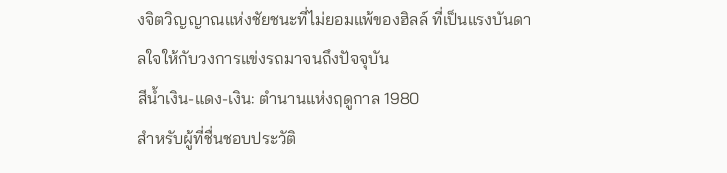งจิตวิญญาณแห่งชัยชนะที่ไม่ยอมแพ้ของฮิลล์ ที่เป็นแรงบันดาลใจให้กับวงการแข่งรถมาจนถึงปัจจุบัน
สีน้ำเงิน-แดง-เงิน: ตำนานแห่งฤดูกาล 1980
สำหรับผู้ที่ชื่นชอบประวัติ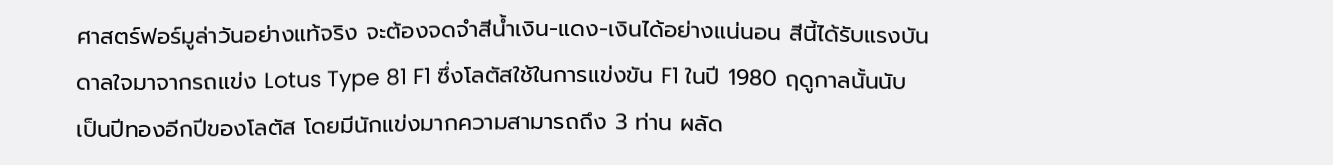ศาสตร์ฟอร์มูล่าวันอย่างแท้จริง จะต้องจดจำสีน้ำเงิน-แดง-เงินได้อย่างแน่นอน สีนี้ได้รับแรงบันดาลใจมาจากรถแข่ง Lotus Type 81 F1 ซึ่งโลตัสใช้ในการแข่งขัน F1 ในปี 1980 ฤดูกาลนั้นนับเป็นปีทองอีกปีของโลตัส โดยมีนักแข่งมากความสามารถถึง 3 ท่าน ผลัด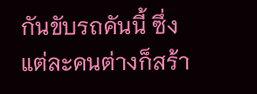กันขับรถคันนี้ ซึ่งแต่ละคนต่างก็สร้า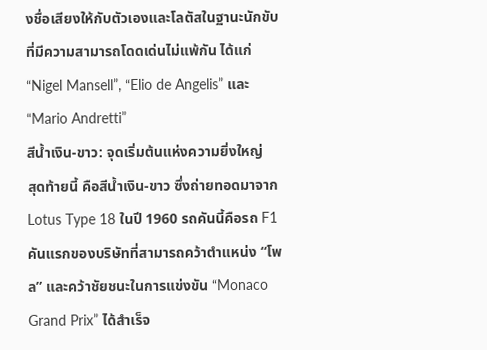งชื่อเสียงให้กับตัวเองและโลตัสในฐานะนักขับที่มีความสามารถโดดเด่นไม่แพ้กัน ได้แก่ “Nigel Mansell”, “Elio de Angelis” และ “Mario Andretti”
สีน้ำเงิน-ขาว: จุดเริ่มต้นแห่งความยิ่งใหญ่
สุดท้ายนี้ คือสีน้ำเงิน-ขาว ซึ่งถ่ายทอดมาจาก Lotus Type 18 ในปี 1960 รถคันนี้คือรถ F1 คันแรกของบริษัทที่สามารถคว้าตำแหน่ง “โพล” และคว้าชัยชนะในการแข่งขัน “Monaco Grand Prix” ได้สำเร็จ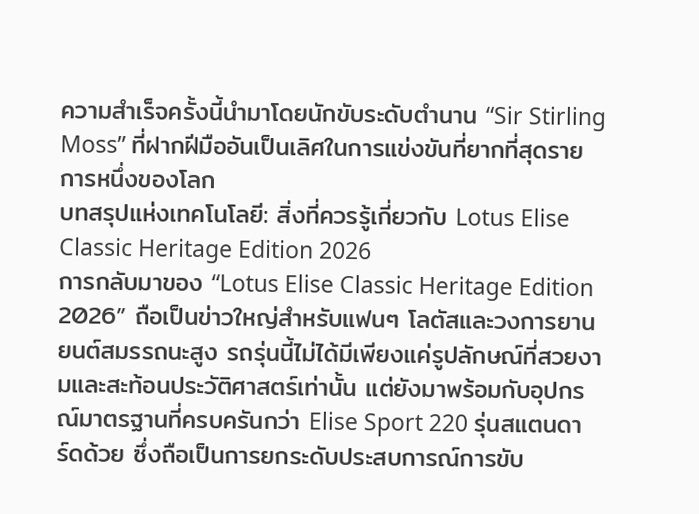ความสำเร็จครั้งนี้นำมาโดยนักขับระดับตำนาน “Sir Stirling Moss” ที่ฝากฝีมืออันเป็นเลิศในการแข่งขันที่ยากที่สุดรายการหนึ่งของโลก
บทสรุปแห่งเทคโนโลยี: สิ่งที่ควรรู้เกี่ยวกับ Lotus Elise Classic Heritage Edition 2026
การกลับมาของ “Lotus Elise Classic Heritage Edition 2026” ถือเป็นข่าวใหญ่สำหรับแฟนๆ โลตัสและวงการยานยนต์สมรรถนะสูง รถรุ่นนี้ไม่ได้มีเพียงแค่รูปลักษณ์ที่สวยงามและสะท้อนประวัติศาสตร์เท่านั้น แต่ยังมาพร้อมกับอุปกรณ์มาตรฐานที่ครบครันกว่า Elise Sport 220 รุ่นสแตนดาร์ดด้วย ซึ่งถือเป็นการยกระดับประสบการณ์การขับ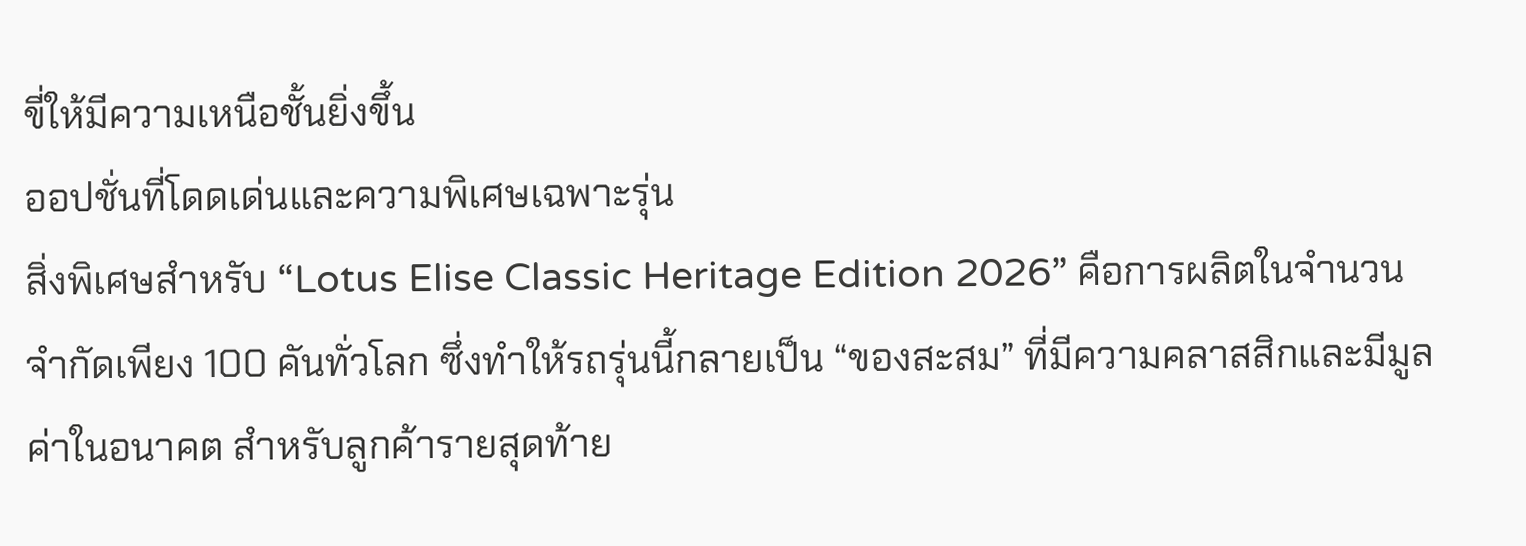ขี่ให้มีความเหนือชั้นยิ่งขึ้น
ออปชั่นที่โดดเด่นและความพิเศษเฉพาะรุ่น
สิ่งพิเศษสำหรับ “Lotus Elise Classic Heritage Edition 2026” คือการผลิตในจำนวนจำกัดเพียง 100 คันทั่วโลก ซึ่งทำให้รถรุ่นนี้กลายเป็น “ของสะสม” ที่มีความคลาสสิกและมีมูลค่าในอนาคต สำหรับลูกค้ารายสุดท้าย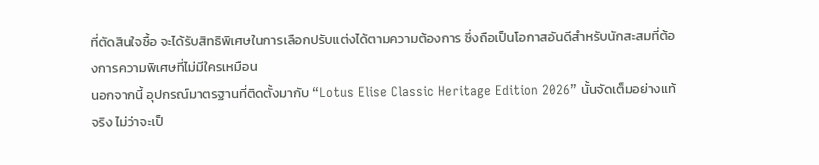ที่ตัดสินใจซื้อ จะได้รับสิทธิพิเศษในการเลือกปรับแต่งได้ตามความต้องการ ซึ่งถือเป็นโอกาสอันดีสำหรับนักสะสมที่ต้องการความพิเศษที่ไม่มีใครเหมือน
นอกจากนี้ อุปกรณ์มาตรฐานที่ติดตั้งมากับ “Lotus Elise Classic Heritage Edition 2026” นั้นจัดเต็มอย่างแท้จริง ไม่ว่าจะเป็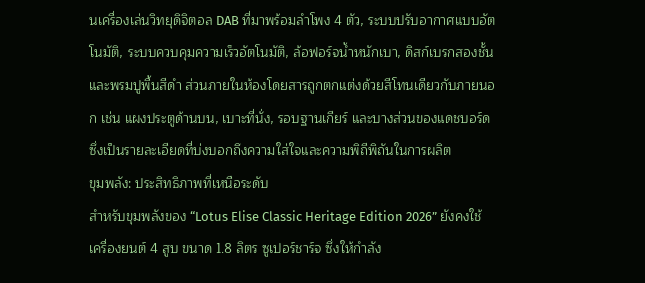นเครื่องเล่นวิทยุดิจิตอล DAB ที่มาพร้อมลำโพง 4 ตัว, ระบบปรับอากาศแบบอัตโนมัติ, ระบบควบคุมความเร็วอัตโนมัติ, ล้อฟอร์จน้ำหนักเบา, ดิสก์เบรกสองชั้น และพรมปูพื้นสีดำ ส่วนภายในห้องโดยสารถูกตกแต่งด้วยสีโทนเดียวกับภายนอก เช่น แผงประตูด้านบน, เบาะที่นั่ง, รอบฐานเกียร์ และบางส่วนของแดชบอร์ด ซึ่งเป็นรายละเอียดที่บ่งบอกถึงความใส่ใจและความพิถีพิถันในการผลิต
ขุมพลัง: ประสิทธิภาพที่เหนือระดับ
สำหรับขุมพลังของ “Lotus Elise Classic Heritage Edition 2026” ยังคงใช้เครื่องยนต์ 4 สูบ ขนาด 1.8 ลิตร ซูเปอร์ชาร์จ ซึ่งให้กำลัง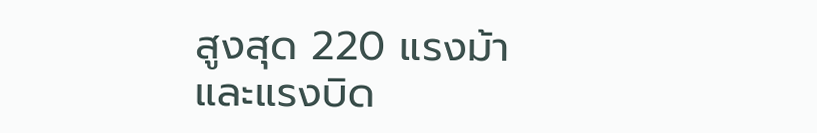สูงสุด 220 แรงม้า และแรงบิด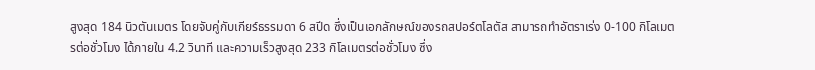สูงสุด 184 นิวตันเมตร โดยจับคู่กับเกียร์ธรรมดา 6 สปีด ซึ่งเป็นเอกลักษณ์ของรถสปอร์ตโลตัส สามารถทำอัตราเร่ง 0-100 กิโลเมตรต่อชั่วโมง ได้ภายใน 4.2 วินาที และความเร็วสูงสุด 233 กิโลเมตรต่อชั่วโมง ซึ่ง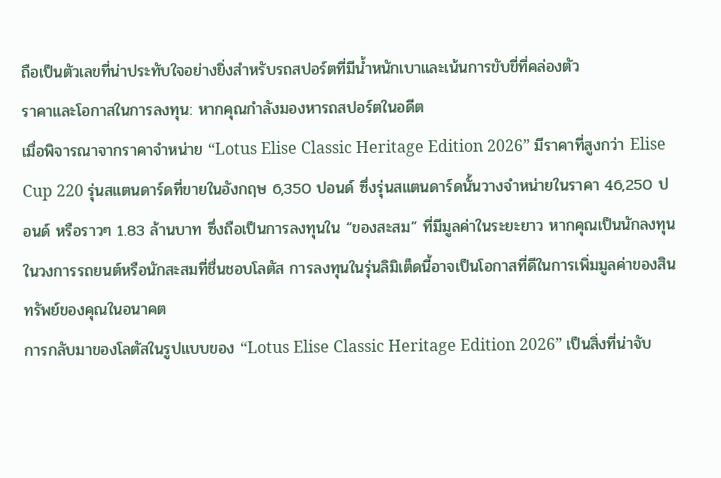ถือเป็นตัวเลขที่น่าประทับใจอย่างยิ่งสำหรับรถสปอร์ตที่มีน้ำหนักเบาและเน้นการขับขี่ที่คล่องตัว
ราคาและโอกาสในการลงทุน: หากคุณกำลังมองหารถสปอร์ตในอดีต
เมื่อพิจารณาจากราคาจำหน่าย “Lotus Elise Classic Heritage Edition 2026” มีราคาที่สูงกว่า Elise Cup 220 รุ่นสแตนดาร์ดที่ขายในอังกฤษ 6,350 ปอนด์ ซึ่งรุ่นสแตนดาร์ดนั้นวางจำหน่ายในราคา 46,250 ปอนด์ หรือราวๆ 1.83 ล้านบาท ซึ่งถือเป็นการลงทุนใน “ของสะสม” ที่มีมูลค่าในระยะยาว หากคุณเป็นนักลงทุนในวงการรถยนต์หรือนักสะสมที่ชื่นชอบโลตัส การลงทุนในรุ่นลิมิเต็ดนี้อาจเป็นโอกาสที่ดีในการเพิ่มมูลค่าของสินทรัพย์ของคุณในอนาคต
การกลับมาของโลตัสในรูปแบบของ “Lotus Elise Classic Heritage Edition 2026” เป็นสิ่งที่น่าจับ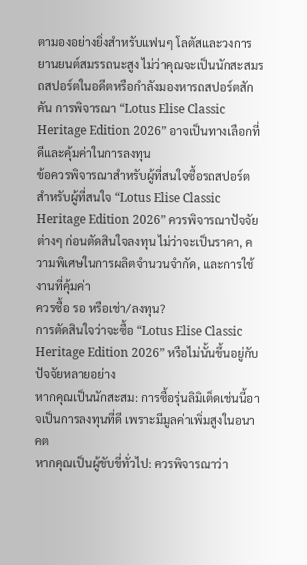ตามองอย่างยิ่งสำหรับแฟนๆ โลตัสและวงการยานยนต์สมรรถนะสูง ไม่ว่าคุณจะเป็นนักสะสมรถสปอร์ตในอดีตหรือกำลังมองหารถสปอร์ตสักคัน การพิจารณา “Lotus Elise Classic Heritage Edition 2026” อาจเป็นทางเลือกที่ดีและคุ้มค่าในการลงทุน
ข้อควรพิจารณาสำหรับผู้ที่สนใจซื้อรถสปอร์ต
สำหรับผู้ที่สนใจ “Lotus Elise Classic Heritage Edition 2026” ควรพิจารณาปัจจัยต่างๆ ก่อนตัดสินใจลงทุน ไม่ว่าจะเป็นราคา, ความพิเศษในการผลิตจำนวนจำกัด, และการใช้งานที่คุ้มค่า
ควรซื้อ รอ หรือเช่า/ลงทุน?
การตัดสินใจว่าจะซื้อ “Lotus Elise Classic Heritage Edition 2026” หรือไม่นั้นขึ้นอยู่กับปัจจัยหลายอย่าง
หากคุณเป็นนักสะสม: การซื้อรุ่นลิมิเต็ดเช่นนี้อาจเป็นการลงทุนที่ดี เพราะมีมูลค่าเพิ่มสูงในอนาคต
หากคุณเป็นผู้ขับขี่ทั่วไป: ควรพิจารณาว่า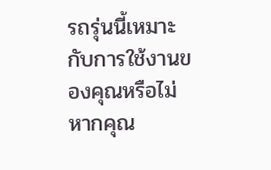รถรุ่นนี้เหมาะกับการใช้งานของคุณหรือไม่ หากคุณ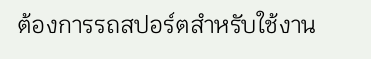ต้องการรถสปอร์ตสำหรับใช้งาน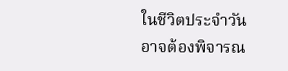ในชีวิตประจำวัน อาจต้องพิจารณ